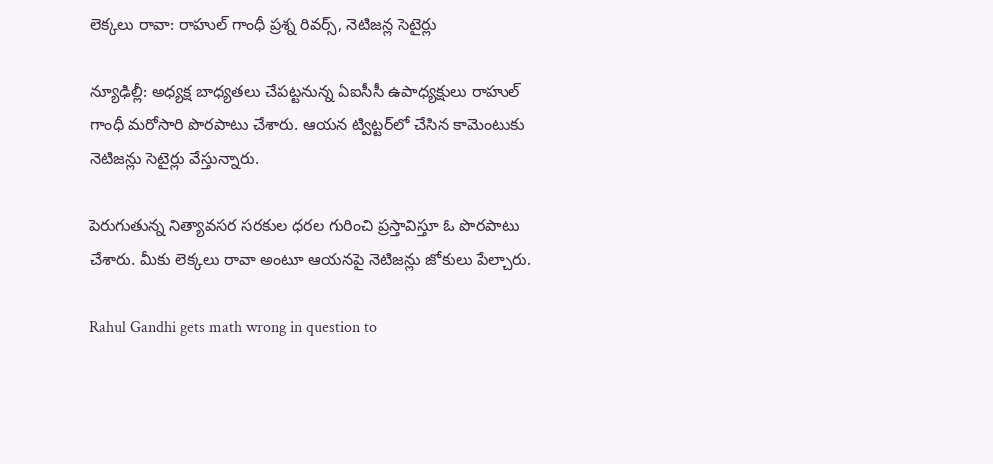లెక్కలు రావా: రాహుల్ గాంధీ ప్రశ్న రివర్స్, నెటిజన్ల సెటైర్లు

న్యూఢిల్లీ: అధ్యక్ష బాధ్యతలు చేపట్టనున్న ఏఐసీసీ ఉపాధ్యక్షులు రాహుల్ గాంధీ మరోసారి పొరపాటు చేశారు. ఆయన ట్విట్టర్‌లో చేసిన కామెంటుకు నెటిజన్లు సెటైర్లు వేస్తున్నారు.

పెరుగుతున్న నిత్యావసర సరకుల ధరల గురించి ప్రస్తావిస్తూ ఓ పొరపాటు చేశారు. మీకు లెక్కలు రావా అంటూ ఆయనపై నెటిజన్లు జోకులు పేల్చారు.

Rahul Gandhi gets math wrong in question to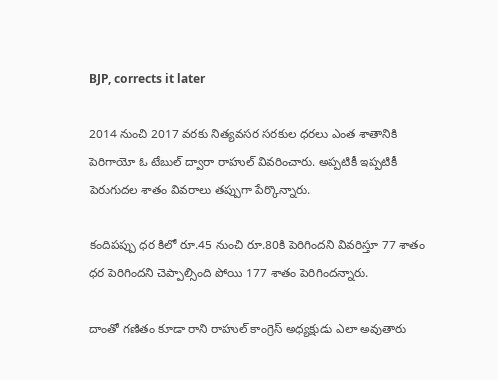BJP, corrects it later

2014 నుంచి 2017 వరకు నిత్యవసర సరకుల ధరలు ఎంత శాతానికి పెరిగాయో ఓ టేబుల్‌ ద్వారా రాహుల్ వివరించారు. అప్పటికీ ఇప్పటికీ పెరుగుద‌ల శాతం వివ‌రాలు త‌ప్పుగా పేర్కొన్నారు.

కందిపప్పు ధర కిలో రూ.45 నుంచి రూ.80కి పెరిగిందని వివరిస్తూ 77 శాతం ధర పెరిగిందని చెప్పాల్సింది పోయి 177 శాతం పెరిగిందన్నారు.

దాంతో గణితం కూడా రాని రాహుల్‌ కాంగ్రెస్‌ అధ్యక్షుడు ఎలా అవుతారు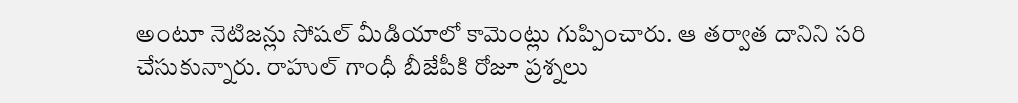అంటూ నెటిజన్లు సోషల్ మీడియాలో కామెంట్లు గుప్పించారు. ఆ తర్వాత దానిని సరి చేసుకున్నారు. రాహుల్ గాంధీ బీజేపీకి రోజూ ప్రశ్నలు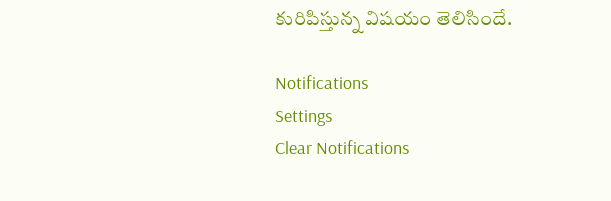కురిపిస్తున్న విషయం తెలిసిందే.

Notifications
Settings
Clear Notifications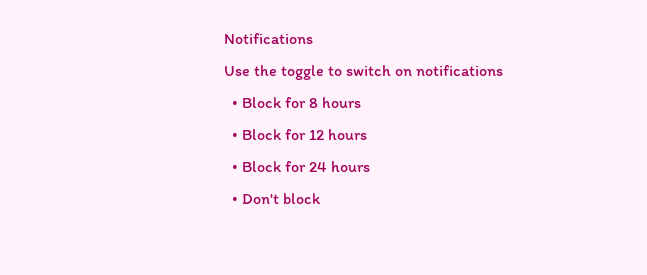Notifications
Use the toggle to switch on notifications
  • Block for 8 hours
  • Block for 12 hours
  • Block for 24 hours
  • Don't block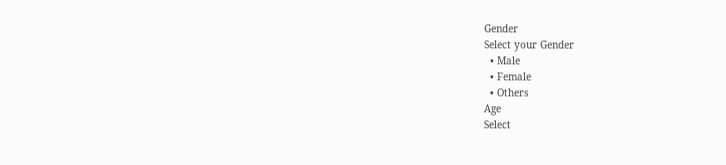Gender
Select your Gender
  • Male
  • Female
  • Others
Age
Select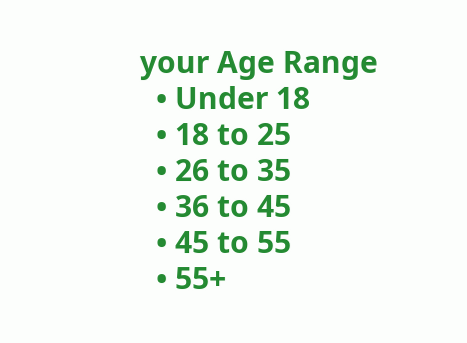your Age Range
  • Under 18
  • 18 to 25
  • 26 to 35
  • 36 to 45
  • 45 to 55
  • 55+